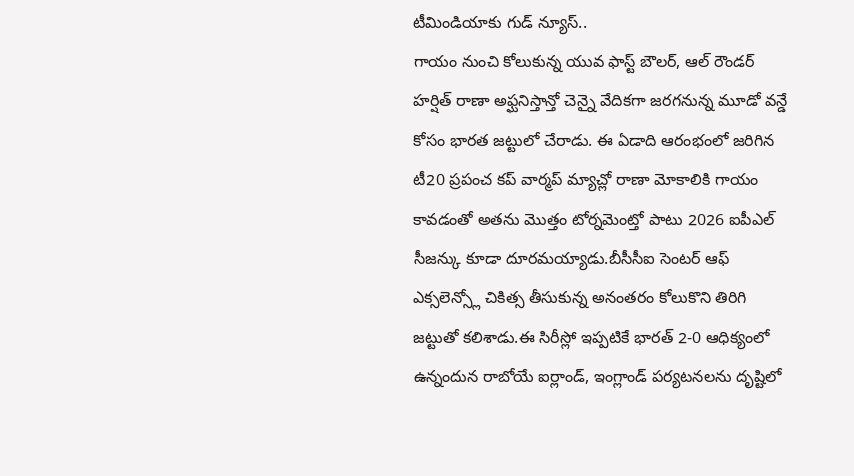టీమిండియాకు గుడ్ న్యూస్..
గాయం నుంచి కోలుకున్న యువ ఫాస్ట్ బౌలర్, ఆల్ రౌండర్ హర్షిత్ రాణా అఫ్ఘనిస్తాన్తో చెన్నై వేదికగా జరగనున్న మూడో వన్డే కోసం భారత జట్టులో చేరాడు. ఈ ఏడాది ఆరంభంలో జరిగిన టీ20 ప్రపంచ కప్ వార్మప్ మ్యాచ్లో రాణా మోకాలికి గాయం కావడంతో అతను మొత్తం టోర్నమెంట్తో పాటు 2026 ఐపీఎల్ సీజన్కు కూడా దూరమయ్యాడు.బీసీసీఐ సెంటర్ ఆఫ్ ఎక్సలెన్స్లో చికిత్స తీసుకున్న అనంతరం కోలుకొని తిరిగి జట్టుతో కలిశాడు.ఈ సిరీస్లో ఇప్పటికే భారత్ 2-0 ఆధిక్యంలో ఉన్నందున రాబోయే ఐర్లాండ్, ఇంగ్లాండ్ పర్యటనలను దృష్టిలో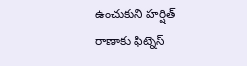ఉంచుకుని హర్షిత్ రాణాకు ఫిట్నెస్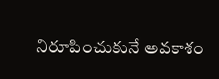నిరూపించుకునే అవకాశం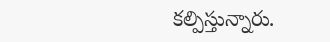కల్పిస్తున్నారు.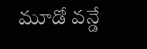మూడో వన్డే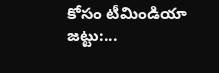కోసం టీమిండియా జట్టు:...